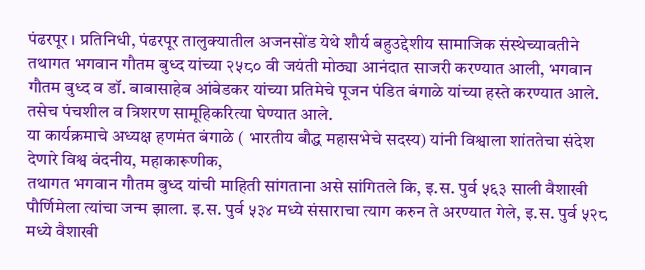पंढरपूर । प्रतिनिधी, पंढरपूर तालुक्यातील अजनसोंड येथे शौर्य बहुउद्देशीय सामाजिक संस्थेच्यावतीने तथागत भगवान गौतम बुध्द यांच्या २५८० वी जयंती मोठ्या आनंदात साजरी करण्यात आली, भगवान गौतम बुध्द व डॉ. बाबासाहेब आंबेडकर यांच्या प्रतिमेचे पूजन पंडित बंगाळे यांच्या हस्ते करण्यात आले. तसेच पंचशील व त्रिशरण सामूहिकरित्या घेण्यात आले.
या कार्यक्रमाचे अध्यक्ष हणमंत बंगाळे ( भारतीय बौद्ध महासभेचे सदस्य) यांनी विश्वाला शांततेचा संदेश देणारे विश्व वंदनीय, महाकारूणीक,
तथागत भगवान गौतम बुध्द यांची माहिती सांगताना असे सांगितले कि, इ.स. पुर्व ५६३ साली वैशाखी पौर्णिमेला त्यांचा जन्म झाला. इ.स. पुर्व ५३४ मध्ये संसाराचा त्याग करुन ते अरण्यात गेले, इ.स. पुर्व ५२८ मध्ये वैशाखी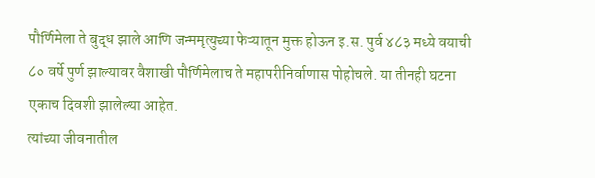पौर्णिमेला ते बुद्ध झाले आणि जन्ममृत्युच्या फेऱ्यातून मुक्त होऊन इ.स. पुर्व ४८३ मध्ये वयाची ८० वर्षे पुर्ण झाल्यावर वैशाखी पौर्णिमेलाच ते महापरीनिर्वाणास पोहोचले. या तीनही घटना एकाच दिवशी झालेल्या आहेत.
त्यांच्या जीवनातील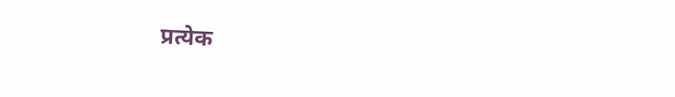प्रत्येक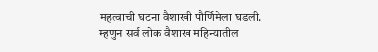महत्वाची घटना वैशाखी पौर्णिमेला घडली. म्हणुन सर्व लोक वैशाख महिन्यातील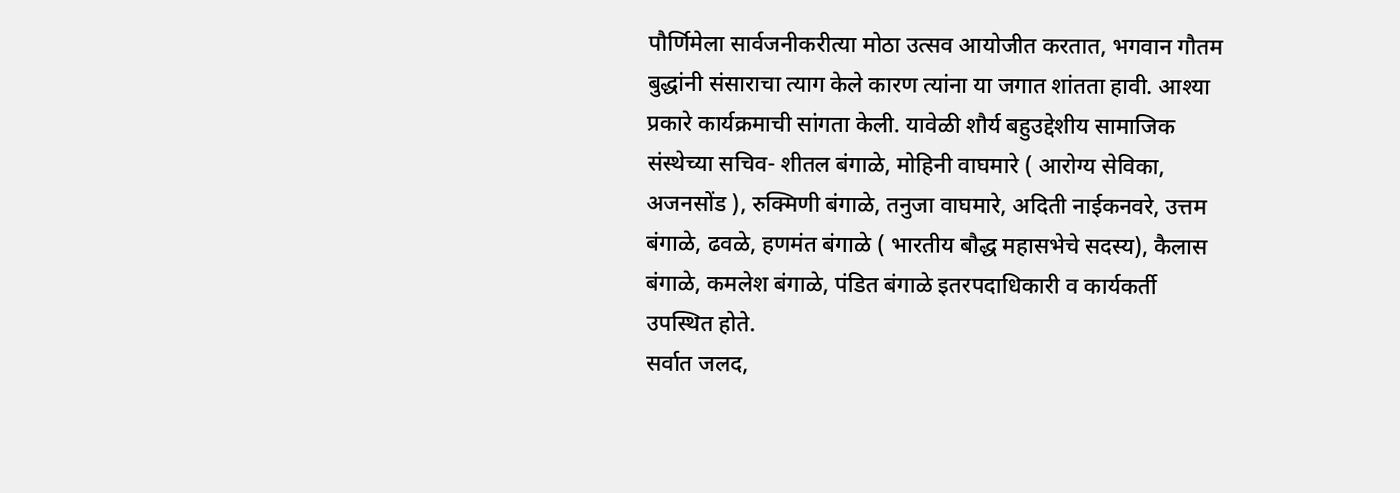पौर्णिमेला सार्वजनीकरीत्या मोठा उत्सव आयोजीत करतात, भगवान गौतम बुद्धांनी संसाराचा त्याग केले कारण त्यांना या जगात शांतता हावी. आश्या प्रकारे कार्यक्रमाची सांगता केली. यावेळी शौर्य बहुउद्देशीय सामाजिक संस्थेच्या सचिव- शीतल बंगाळे, मोहिनी वाघमारे ( आरोग्य सेविका, अजनसोंड ), रुक्मिणी बंगाळे, तनुजा वाघमारे, अदिती नाईकनवरे, उत्तम बंगाळे, ढवळे, हणमंत बंगाळे ( भारतीय बौद्ध महासभेचे सदस्य), कैलास बंगाळे, कमलेश बंगाळे, पंडित बंगाळे इतरपदाधिकारी व कार्यकर्ती उपस्थित होते.
सर्वात जलद,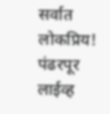सर्वात लोकप्रिय!
पंढरपूर लाईव्ह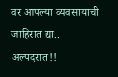वर आपल्या व्यवसायाची जाहिरात द्या..
अल्पदरात!!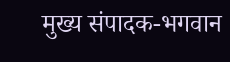मुख्य संपादक-भगवान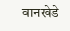वानखेडे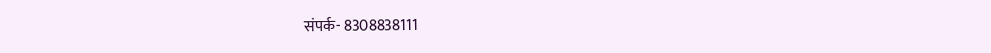संपर्क- 8308838111